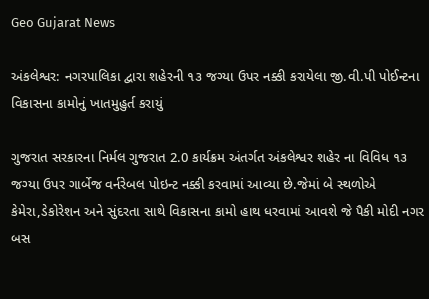Geo Gujarat News

અંકલેશ્વર: નગરપાલિકા દ્વારા શહેરની ૧૩ જગ્યા ઉપર નક્કી કરાયેલા જી.વી.પી પોઈન્ટના વિકાસના કામોનું ખાતમુહુર્ત કરાયું

ગુજરાત સરકારના નિર્મલ ગુજરાત 2.0 કાર્યક્રમ અંતર્ગત અંકલેશ્વર શહેર ના વિવિધ ૧૩ જગ્યા ઉપર ગાર્બેજ વર્નરેબલ પોઇન્ટ નક્કી કરવામાં આવ્યા છે.જેમાં બે સ્થળોએ કેમેરા,ડેકોરેશન અને સુંદરતા સાથે વિકાસના કામો હાથ ધરવામાં આવશે જે પૈકી મોદી નગર બસ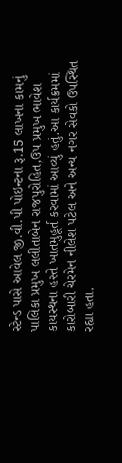સ્ટેન્ડ પાસે આવેલ જી.વી.પી પોઇન્ટના રૂ.15 લાખના કામનું પાલિકા પ્રમુખ લલીતાબેન રાજપુરોહિત,ઉપ પ્રમુખ ભાવેશ કાયસ્થના હસ્તે ખાતમુહૂર્ત કરવામાં આવ્યું હતું.આ કાર્યક્રમમાં કારોબારી ચેરમેન નીલેશ પટેલ અને અન્ય નગર સેવકો ઉપસ્થિત રહ્યા હતા.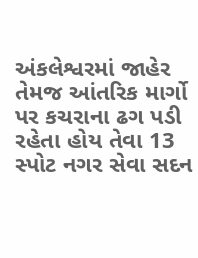અંકલેશ્વરમાં જાહેર તેમજ આંતરિક માર્ગો પર કચરાના ઢગ પડી રહેતા હોય તેવા 13 સ્પોટ નગર સેવા સદન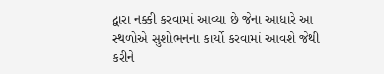દ્વારા નક્કી કરવામાં આવ્યા છે જેના આધારે આ સ્થળોએ સુશોભનના કાર્યો કરવામાં આવશે જેથી કરીને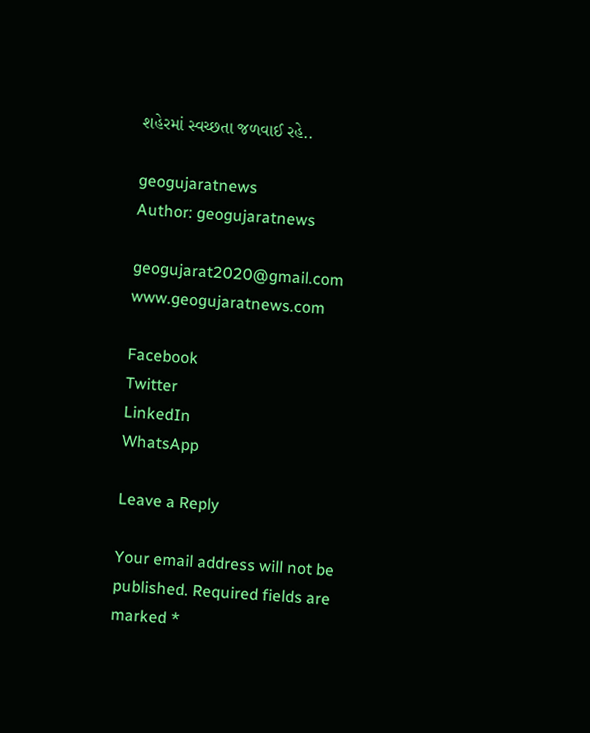શહેરમાં સ્વચ્છતા જળવાઈ રહે..

geogujaratnews
Author: geogujaratnews

geogujarat2020@gmail.com www.geogujaratnews.com

Facebook
Twitter
LinkedIn
WhatsApp

Leave a Reply

Your email address will not be published. Required fields are marked *